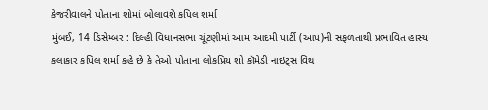કેજરીવાલને પોતાના શોમાં બોલાવશે કપિલ શર્મા
મુંબઈ, 14 ડિસેમ્બર : દિલ્હી વિધાનસભા ચૂંટણીમાં આમ આદમી પાર્ટી (આપ)ની સફળતાથી પ્રભાવિત હાસ્ય કલાકાર કપિલ શર્મા કહે છે કે તેઓ પોતાના લોકપ્રિય શો કૉમેડી નાઇટ્સ વિથ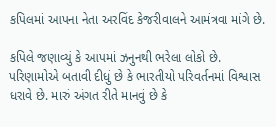કપિલમાં આપના નેતા અરવિંદ કેજરીવાલને આમંત્રવા માંગે છે.

કપિલે જણાવ્યું કે આપમાં ઝનુનથી ભરેલા લોકો છે. પરિણામોએ બતાવી દીધું છે કે ભારતીયો પરિવર્તનમાં વિશ્વાસ ધરાવે છે. મારું અંગત રીતે માનવું છે કે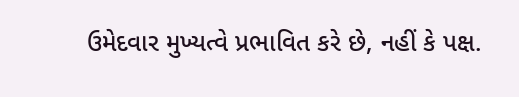ઉમેદવાર મુખ્યત્વે પ્રભાવિત કરે છે, નહીં કે પક્ષ.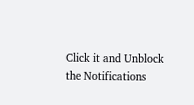Click it and Unblock the Notifications